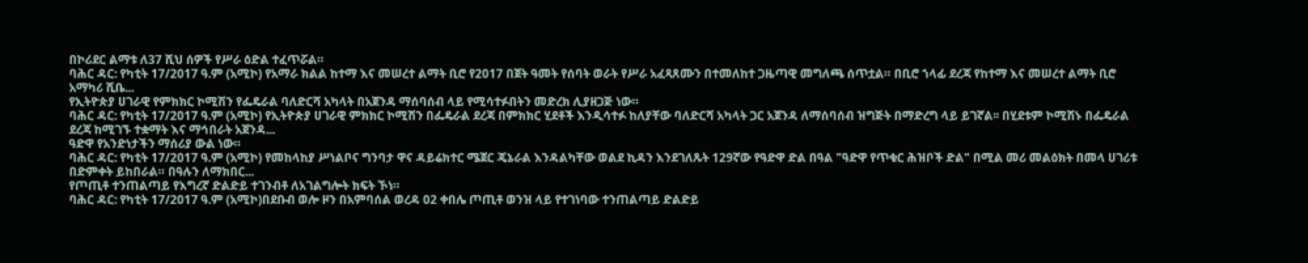በኮሪደር ልማቱ ለ37 ሺህ ሰዎች የሥራ ዕድል ተፈጥሯል።
ባሕር ዳር: የካቲት 17/2017 ዓ.ም (አሚኮ) የአማራ ክልል ከተማ እና መሠረተ ልማት ቢሮ የ2017 በጀት ዓመት የሰባት ወራት የሥራ አፈጻጸሙን በተመለከተ ጋዜጣዊ መግለጫ ሰጥቷል። በቢሮ ኀላፊ ደረጃ የከተማ እና መሠረተ ልማት ቢሮ አማካሪ ሺቤ...
የኢትዮጵያ ሀገራዊ የምክክር ኮሚሽን የፌዴራል ባለድርሻ አካላት በአጀንዳ ማሰባሰብ ላይ የሚሳተፉበትን መድረክ ሊያዘጋጅ ነው።
ባሕር ዳር: የካቲት 17/2017 ዓ.ም (አሚኮ) የኢትዮጵያ ሀገራዊ ምክክር ኮሚሽን በፌዴራል ደረጃ በምክክር ሂደቶች እንዲሳተፉ ከለያቸው ባለድርሻ አካላት ጋር አጀንዳ ለማሰባሰብ ዝግጅት በማድረግ ላይ ይገኛል፡፡ በሂደቱም ኮሚሽኑ በፌዴራል ደረጃ ከሚገኙ ተቋማት እና ማኅበራት አጀንዳ...
ዓድዋ የአንድነታችን ማሰሪያ ውል ነው።
ባሕር ዳር: የካቲት 17/2017 ዓ.ም (አሚኮ) የመከላከያ ሥነልቦና ግንባታ ዋና ዳይሬክተር ሜጀር ጄኔራል እንዳልካቸው ወልደ ኪዳን እንደገለጹት 129ኛው የዓድዋ ድል በዓል "ዓድዋ የጥቁር ሕዝቦች ድል" በሚል መሪ መልዕክት በመላ ሀገሪቱ በድምቀት ይከበራል። በዓሉን ለማክበር...
የጦጢቶ ተንጠልጣይ የእግረኛ ድልድይ ተገንብቶ ለአገልግሎት ክፍት ኾነ።
ባሕር ዳር: የካቲት 17/2017 ዓ.ም (አሚኮ)በደቡብ ወሎ ዞን በአምባሰል ወረዳ 02 ቀበሌ ጦጢቶ ወንዝ ላይ የተገነባው ተንጠልጣይ ድልድይ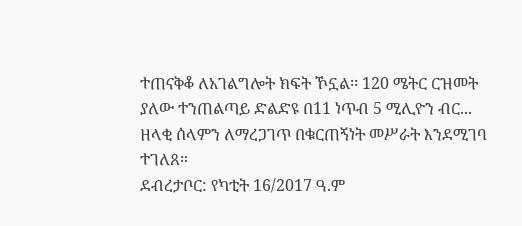ተጠናቅቆ ለአገልግሎት ክፍት ኾኗል፡፡ 120 ሜትር ርዝመት ያለው ተንጠልጣይ ድልድዩ በ11 ነጥብ 5 ሚሊዮን ብር...
ዘላቂ ሰላምን ለማረጋገጥ በቁርጠኝነት መሥራት እንደሚገባ ተገለጸ።
ደብረታቦር: የካቲት 16/2017 ዓ.ም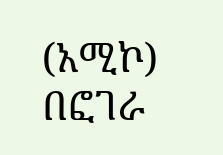(አሚኮ) በፎገራ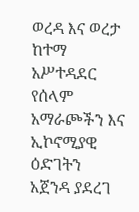ወረዳ እና ወረታ ከተማ አሥተዳደር የሰላም አማራጮችን እና ኢኮኖሚያዊ ዕድገትን አጀንዳ ያደረገ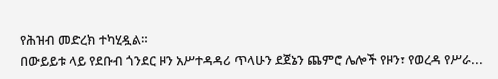የሕዝብ መድረክ ተካሂዷል።
በውይይቱ ላይ የደቡብ ጎንደር ዞን አሥተዳዳሪ ጥላሁን ደጀኔን ጨምሮ ሌሎች የዞን፣ የወረዳ የሥራ...